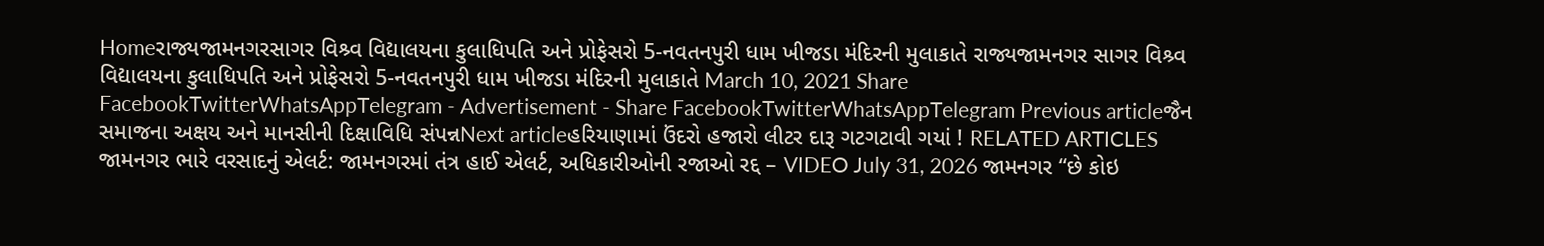Homeરાજ્યજામનગરસાગર વિશ્ર્વ વિદ્યાલયના કુલાધિપતિ અને પ્રોફેસરો 5-નવતનપુરી ધામ ખીજડા મંદિરની મુલાકાતે રાજ્યજામનગર સાગર વિશ્ર્વ વિદ્યાલયના કુલાધિપતિ અને પ્રોફેસરો 5-નવતનપુરી ધામ ખીજડા મંદિરની મુલાકાતે March 10, 2021 Share FacebookTwitterWhatsAppTelegram - Advertisement - Share FacebookTwitterWhatsAppTelegram Previous articleજૈન સમાજના અક્ષય અને માનસીની દિક્ષાવિધિ સંપન્નNext articleહરિયાણામાં ઉંદરો હજારો લીટર દારૂ ગટગટાવી ગયાં ! RELATED ARTICLES જામનગર ભારે વરસાદનું એલર્ટ: જામનગરમાં તંત્ર હાઈ એલર્ટ, અધિકારીઓની રજાઓ રદ્દ – VIDEO July 31, 2026 જામનગર “છે કોઇ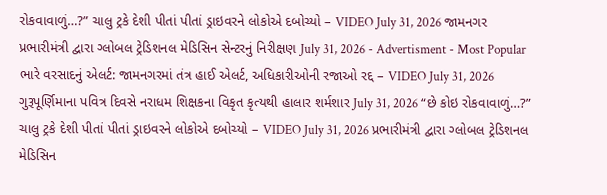રોકવાવાળું…?” ચાલુ ટ્રકે દેશી પીતાં પીતાં ડ્રાઇવરને લોકોએ દબોચ્યો – VIDEO July 31, 2026 જામનગર પ્રભારીમંત્રી દ્વારા ગ્લોબલ ટ્રેડિશનલ મેડિસિન સેન્ટરનું નિરીક્ષણ July 31, 2026 - Advertisment - Most Popular ભારે વરસાદનું એલર્ટ: જામનગરમાં તંત્ર હાઈ એલર્ટ, અધિકારીઓની રજાઓ રદ્દ – VIDEO July 31, 2026 ગુરૂપૂર્ણિમાના પવિત્ર દિવસે નરાધમ શિક્ષકના વિકૃત કૃત્યથી હાલાર શર્મશાર July 31, 2026 “છે કોઇ રોકવાવાળું…?” ચાલુ ટ્રકે દેશી પીતાં પીતાં ડ્રાઇવરને લોકોએ દબોચ્યો – VIDEO July 31, 2026 પ્રભારીમંત્રી દ્વારા ગ્લોબલ ટ્રેડિશનલ મેડિસિન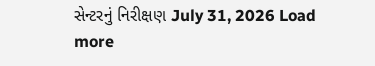સેન્ટરનું નિરીક્ષણ July 31, 2026 Load more